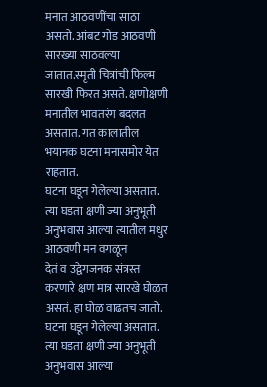मनात आठवणींचा साठा असतो. आंबट गोड आठवणी सारख्या साठवल्या जातात.स्मृती चित्रांची फिल्म सारखी फिरत असते. क्षणोक्षणी मनातील भावतरंग बदलत असतात. गत कालातील भयानक घटना मनासमोर येत राहतात.
घटना घडून गेलेल्या असतात. त्या घडता क्षणी ज्या अनुभूती अनुभवास आल्या त्यातील मधुर आठवणी मन वगळून
देतं व उद्वेगजनक संत्रस्त करणारे क्षण मात्र सारखे घोळत असतं. हा घोळ वाढतच जातो.
घटना घडून गेलेल्या असतात. त्या घडता क्षणी ज्या अनुभूती अनुभवास आल्या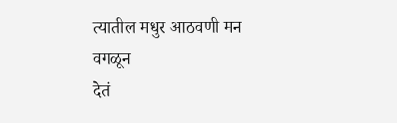त्यातील मधुर आठवणी मन वगळून
देतं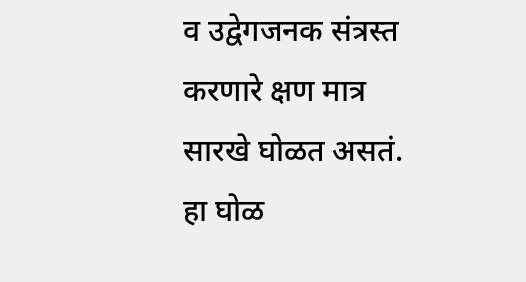व उद्वेगजनक संत्रस्त करणारे क्षण मात्र सारखे घोळत असतं. हा घोळ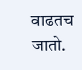वाढतच जातो.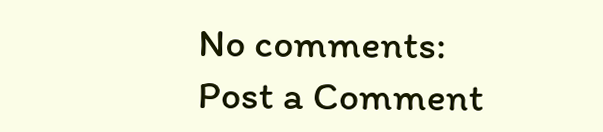No comments:
Post a Comment